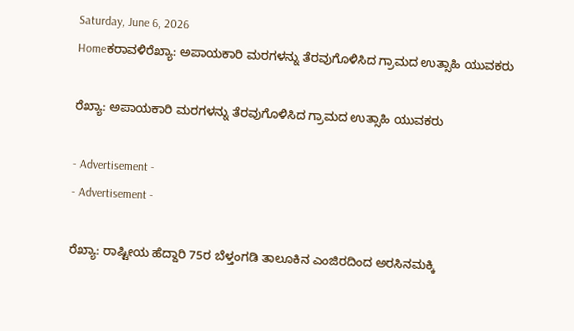Saturday, June 6, 2026
Homeಕರಾವಳಿರೆಖ್ಯಾ: ಅಪಾಯಕಾರಿ ಮರಗಳನ್ನು ತೆರವುಗೊಳಿಸಿದ ಗ್ರಾಮದ ಉತ್ಸಾಹಿ ಯುವಕರು

ರೆಖ್ಯಾ: ಅಪಾಯಕಾರಿ ಮರಗಳನ್ನು ತೆರವುಗೊಳಿಸಿದ ಗ್ರಾಮದ ಉತ್ಸಾಹಿ ಯುವಕರು

- Advertisement -
- Advertisement -

ರೆಖ್ಯಾ: ರಾಷ್ಟೀಯ ಹೆದ್ದಾರಿ 75ರ ಬೆಳ್ತಂಗಡಿ ತಾಲೂಕಿನ ಎಂಜಿರದಿಂದ ಅರಸಿನಮಕ್ಕಿ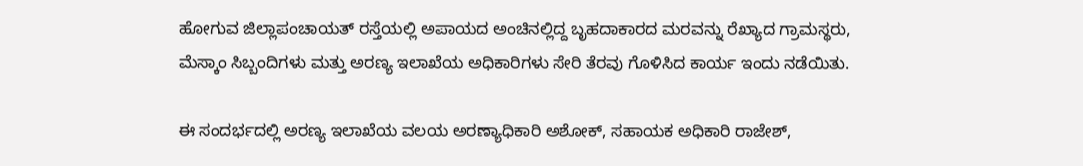ಹೋಗುವ ಜಿಲ್ಲಾಪಂಚಾಯತ್ ರಸ್ತೆಯಲ್ಲಿ ಅಪಾಯದ ಅಂಚಿನಲ್ಲಿದ್ದ ಬೃಹದಾಕಾರದ ಮರವನ್ನು ರೆಖ್ಯಾದ ಗ್ರಾಮಸ್ಥರು, ಮೆಸ್ಕಾಂ ಸಿಬ್ಬಂದಿಗಳು ಮತ್ತು ಅರಣ್ಯ ಇಲಾಖೆಯ ಅಧಿಕಾರಿಗಳು ಸೇರಿ ತೆರವು ಗೊಳಿಸಿದ ಕಾರ್ಯ ಇಂದು ನಡೆಯಿತು.

ಈ ಸಂದರ್ಭದಲ್ಲಿ ಅರಣ್ಯ ಇಲಾಖೆಯ ವಲಯ ಅರಣ್ಯಾಧಿಕಾರಿ ಅಶೋಕ್, ಸಹಾಯಕ ಅಧಿಕಾರಿ ರಾಜೇಶ್,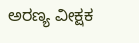ಅರಣ್ಯ ವೀಕ್ಷಕ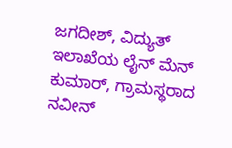ಜಗದೀಶ್, ವಿದ್ಯುತ್ ಇಲಾಖೆಯ ಲೈನ್ ಮೆನ್ ಕುಮಾರ್, ಗ್ರಾಮಸ್ಥರಾದ ನವೀನ್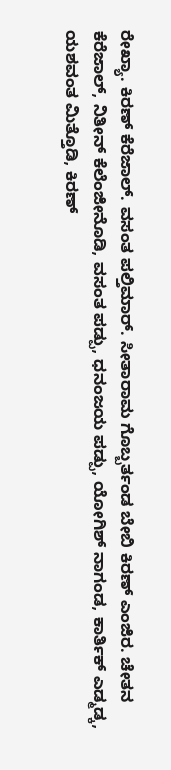ರೇಖ್ಯಾ. ಕಿರಣ್ ಕೆರೆಜಾಲ್. ವಸಂತ ಪಲ್ತಿಮಾರ್. ಸೀತಾರಾಮ ಗೊಬ್ಬರ್ತಂಡ ಬೇಬಿ ಕಿರಣ್ ಎಂಜಿರ. ಚೇತನ ಕೆರೆಜಾಲ್, ನಿತೀನ್ ಕೆಲೆಂಜೀನೊಡಿ, ವಸಂತ ಪಡ್ಪು, ಧನಂಜಯ ಪಡ್ಪು, ಯೋಗಿಶ್ ನಾಗಂಡ, ಕಾರ್ತಿಕ್ ಎಡ್ಮಡ್ಕ, ಯಶವಂತ ಮಿತ್ತೊಡಿ, ಕಿರಣ್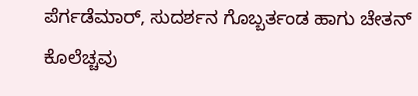ಪೆರ್ಗಡೆಮಾರ್, ಸುದರ್ಶನ ಗೊಬ್ಬರ್ತಂಡ ಹಾಗು ಚೇತನ್ ಕೊಲೆಚ್ಚವು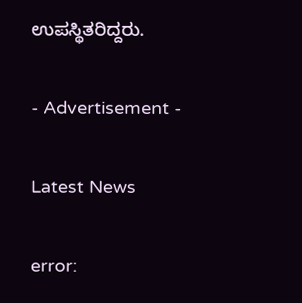ಉಪಸ್ಥಿತರಿದ್ದರು.

- Advertisement -

Latest News

error: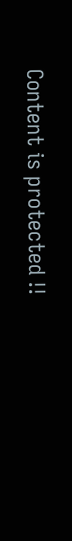Content is protected !!